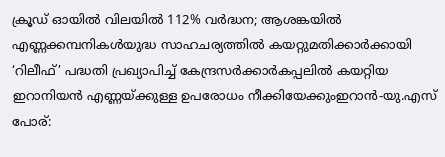ക്രൂഡ് ഓയിൽ വിലയിൽ 112% വർദ്ധന; ആശങ്കയിൽ എണ്ണക്കമ്പനികൾയുദ്ധ സാഹചര്യത്തില്‍ കയറ്റുമതിക്കാർക്കായി ‘റിലീഫ്’ പദ്ധതി പ്രഖ്യാപിച്ച് കേന്ദ്രസർക്കാർകപ്പലിൽ കയറ്റിയ ഇറാനിയൻ എണ്ണയ്ക്കുള്ള ഉപരോധം നീക്കിയേക്കുംഇറാൻ-യു.എസ് പോര്: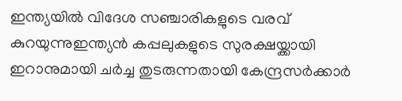ഇന്ത്യയില്‍ വിദേശ സഞ്ചാരികളുടെ വരവ് കുറയുന്നുഇന്ത്യൻ കപ്പലുകളുടെ സുരക്ഷയ്ക്കായി ഇറാനുമായി ചർച്ച തുടരുന്നതായി കേന്ദ്രസർക്കാർ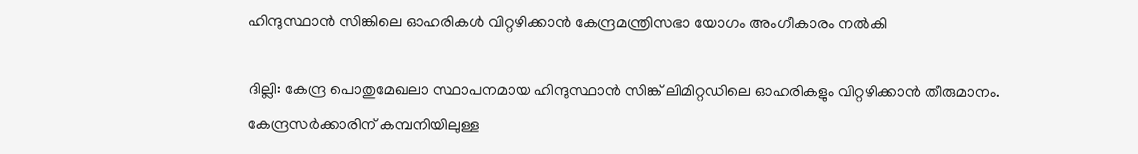ഹിന്ദുസ്ഥാൻ സിങ്കിലെ ഓഹരികൾ വിറ്റഴിക്കാൻ കേന്ദ്രമന്ത്രിസഭാ യോഗം അംഗീകാരം നൽകി

ദില്ലി: കേന്ദ്ര പൊതുമേഖലാ സ്ഥാപനമായ ഹിന്ദുസ്ഥാൻ സിങ്ക് ലിമിറ്റഡിലെ ഓഹരികളും വിറ്റഴിക്കാൻ തീരുമാനം. കേന്ദ്രസർക്കാരിന് കമ്പനിയിലുള്ള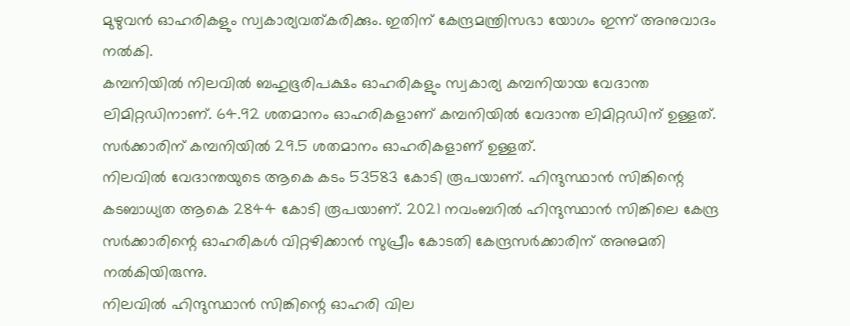മുഴുവൻ ഓഹരികളും സ്വകാര്യവത്കരിക്കും. ഇതിന് കേന്ദ്രമന്ത്രിസഭാ യോഗം ഇന്ന് അനുവാദം നൽകി.
കമ്പനിയിൽ നിലവിൽ ബഹുഭൂരിപക്ഷം ഓഹരികളും സ്വകാര്യ കമ്പനിയായ വേദാന്ത ലിമിറ്റഡിനാണ്. 64.92 ശതമാനം ഓഹരികളാണ് കമ്പനിയിൽ വേദാന്ത ലിമിറ്റഡിന് ഉള്ളത്. സർക്കാരിന് കമ്പനിയിൽ 29.5 ശതമാനം ഓഹരികളാണ് ഉള്ളത്.
നിലവിൽ വേദാന്തയുടെ ആകെ കടം 53583 കോടി രൂപയാണ്. ഹിന്ദുസ്ഥാൻ സിങ്കിന്റെ കടബാധ്യത ആകെ 2844 കോടി രൂപയാണ്. 2021 നവംബറിൽ ഹിന്ദുസ്ഥാൻ സിങ്കിലെ കേന്ദ്ര സർക്കാരിന്റെ ഓഹരികൾ വിറ്റഴിക്കാൻ സുപ്രീം കോടതി കേന്ദ്രസർക്കാരിന് അനുമതി നൽകിയിരുന്നു.
നിലവിൽ ഹിന്ദുസ്ഥാൻ സിങ്കിന്റെ ഓഹരി വില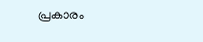പ്രകാരം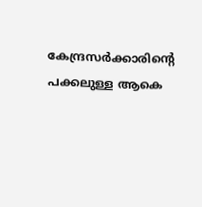കേന്ദ്രസർക്കാരിന്റെ പക്കലുള്ള ആകെ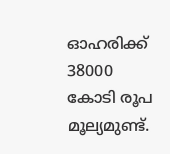ഓഹരിക്ക് 38000 കോടി രൂപ മൂല്യമുണ്ട്.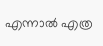എന്നാൽ എത്ര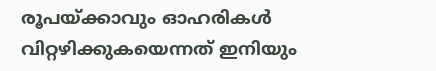രൂപയ്ക്കാവും ഓഹരികൾ വിറ്റഴിക്കുകയെന്നത് ഇനിയും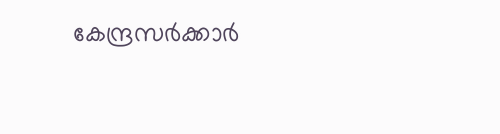കേന്ദ്രസർക്കാർ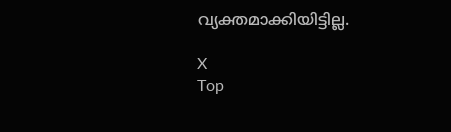വ്യക്തമാക്കിയിട്ടില്ല.

X
Top